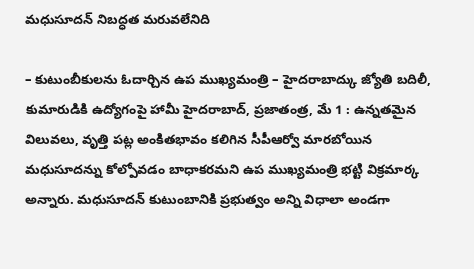మధుసూదన్ నిబద్ధత మరువలేనిది

– కుటుంబీకులను ఓదార్చిన ఉప ముఖ్యమంత్రి – హైదరాబాద్కు జ్యోతి బదిలీ, కుమారుడికి ఉద్యోగంపై హామీ హైదరాబాద్, ప్రజాతంత్ర, మే 1 : ఉన్నతమైన విలువలు, వృత్తి పట్ల అంకితభావం కలిగిన సీపీఆర్వో మారబోయిన మధుసూదన్ను కోల్పోవడం బాధాకరమని ఉప ముఖ్యమంత్రి భట్టి విక్రమార్క అన్నారు. మధుసూదన్ కుటుంబానికి ప్రభుత్వం అన్ని విధాలా అండగా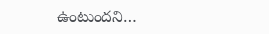ఉంటుందని…